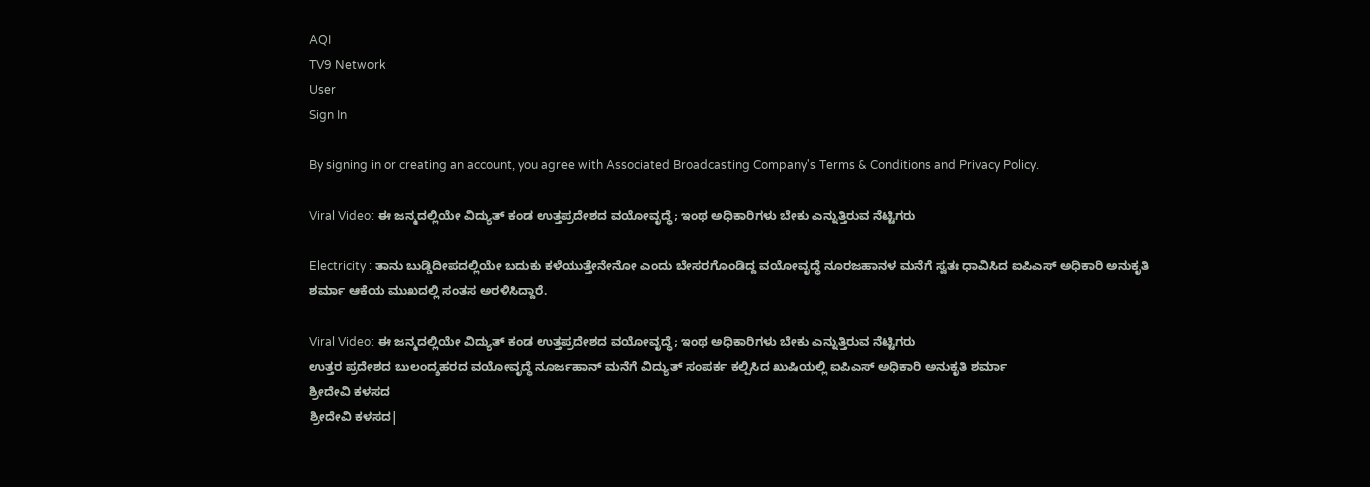AQI
TV9 Network
User
Sign In

By signing in or creating an account, you agree with Associated Broadcasting Company's Terms & Conditions and Privacy Policy.

Viral Video: ಈ ಜನ್ಮದಲ್ಲಿಯೇ ವಿದ್ಯುತ್ ಕಂಡ ಉತ್ತಪ್ರದೇಶದ ವಯೋವೃದ್ಧೆ; ಇಂಥ ಅಧಿಕಾರಿಗಳು ಬೇಕು ಎನ್ನುತ್ತಿರುವ ನೆಟ್ಟಿಗರು

Electricity : ತಾನು ಬುಡ್ಡಿದೀಪದಲ್ಲಿಯೇ ಬದುಕು ಕಳೆಯುತ್ತೇನೇನೋ ಎಂದು ಬೇಸರಗೊಂಡಿದ್ದ ವಯೋವೃದ್ಧೆ ನೂರಜಹಾನಳ ಮನೆಗೆ ಸ್ವತಃ ಧಾವಿಸಿದ ಐಪಿಎಸ್ ಅಧಿಕಾರಿ ಅನುಕೃತಿ ಶರ್ಮಾ ಆಕೆಯ ಮುಖದಲ್ಲಿ ಸಂತಸ ಅರಳಿಸಿದ್ದಾರೆ.

Viral Video: ಈ ಜನ್ಮದಲ್ಲಿಯೇ ವಿದ್ಯುತ್ ಕಂಡ ಉತ್ತಪ್ರದೇಶದ ವಯೋವೃದ್ಧೆ; ಇಂಥ ಅಧಿಕಾರಿಗಳು ಬೇಕು ಎನ್ನುತ್ತಿರುವ ನೆಟ್ಟಿಗರು
ಉತ್ತರ ಪ್ರದೇಶದ ಬುಲಂದ್ಶಹರದ ವಯೋವೃದ್ಧೆ ನೂರ್ಜಹಾನ್ ಮನೆಗೆ ವಿದ್ಯುತ್ ಸಂಪರ್ಕ ಕಲ್ಪಿಸಿದ ಖುಷಿಯಲ್ಲಿ ಐಪಿಎಸ್ ಅಧಿಕಾರಿ ಅನುಕೃತಿ ಶರ್ಮಾ
ಶ್ರೀದೇವಿ ಕಳಸದ
ಶ್ರೀದೇವಿ ಕಳಸದ|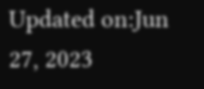Updated on:Jun 27, 2023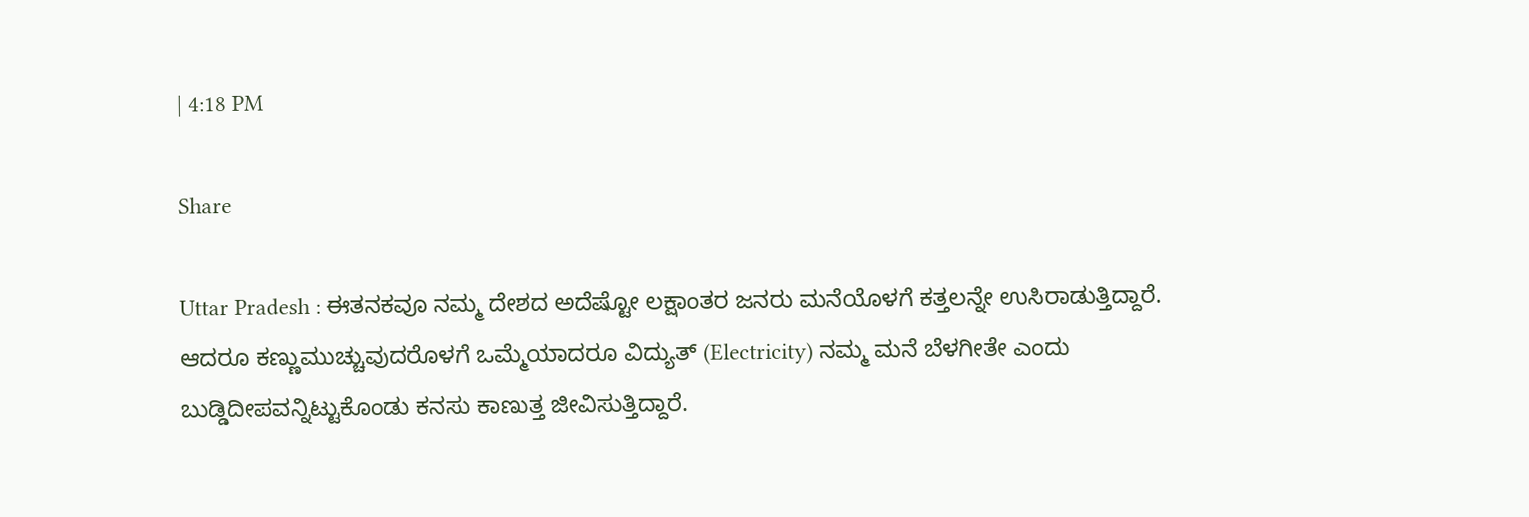| 4:18 PM

Share

Uttar Pradesh : ಈತನಕವೂ ನಮ್ಮ ದೇಶದ ಅದೆಷ್ಟೋ ಲಕ್ಷಾಂತರ ಜನರು ಮನೆಯೊಳಗೆ ಕತ್ತಲನ್ನೇ ಉಸಿರಾಡುತ್ತಿದ್ದಾರೆ. ಆದರೂ ಕಣ್ಣುಮುಚ್ಚುವುದರೊಳಗೆ ಒಮ್ಮೆಯಾದರೂ ವಿದ್ಯುತ್ (Electricity) ನಮ್ಮ ಮನೆ ಬೆಳಗೀತೇ ಎಂದು ಬುಡ್ಡಿದೀಪವನ್ನಿಟ್ಟುಕೊಂಡು ಕನಸು ಕಾಣುತ್ತ ಜೀವಿಸುತ್ತಿದ್ದಾರೆ.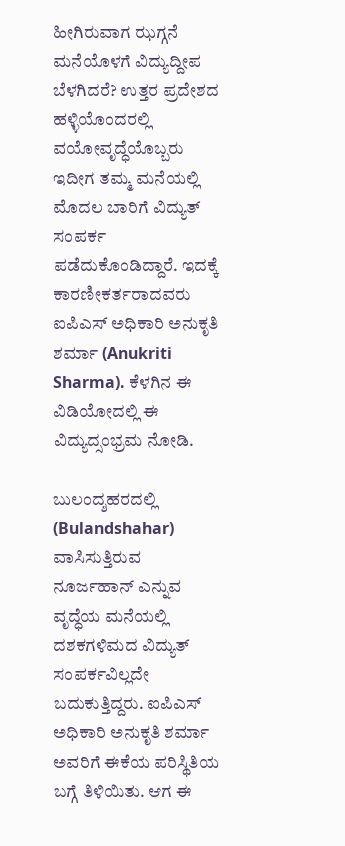ಹೀಗಿರುವಾಗ ಝಗ್ಗನೆ ಮನೆಯೊಳಗೆ ವಿದ್ಯುದ್ದೀಪ ಬೆಳಗಿದರೆ? ಉತ್ತರ ಪ್ರದೇಶದ ಹಳ್ಳಿಯೊಂದರಲ್ಲಿ ವಯೋವೃದ್ಧೆಯೊಬ್ಬರು ಇದೀಗ ತಮ್ಮ ಮನೆಯಲ್ಲಿ ಮೊದಲ ಬಾರಿಗೆ ವಿದ್ಯುತ್ ಸಂಪರ್ಕ ಪಡೆದುಕೊಂಡಿದ್ದಾರೆ. ಇದಕ್ಕೆ ಕಾರಣೀಕರ್ತರಾದವರು ಐಪಿಎಸ್ ಅಧಿಕಾರಿ ಅನುಕೃತಿ ಶರ್ಮಾ (Anukriti Sharma). ಕೆಳಗಿನ ಈ ವಿಡಿಯೋದಲ್ಲಿ ಈ ವಿದ್ಯುದ್ಸಂಭ್ರಮ ನೋಡಿ.

ಬುಲಂದ್ಶಹರದಲ್ಲಿ (Bulandshahar) ವಾಸಿಸುತ್ತಿರುವ ನೂರ್ಜಹಾನ್ ಎನ್ನುವ ವೃದ್ಧೆಯ ಮನೆಯಲ್ಲಿ ದಶಕಗಳಿಮದ ವಿದ್ಯುತ್ ಸಂಪರ್ಕವಿಲ್ಲದೇ ಬದುಕುತ್ತಿದ್ದರು. ಐಪಿಎಸ್ ಅಧಿಕಾರಿ ಅನುಕೃತಿ ಶರ್ಮಾ ಅವರಿಗೆ ಈಕೆಯ ಪರಿಸ್ಥಿತಿಯ ಬಗ್ಗೆ ತಿಳಿಯಿತು. ಆಗ ಈ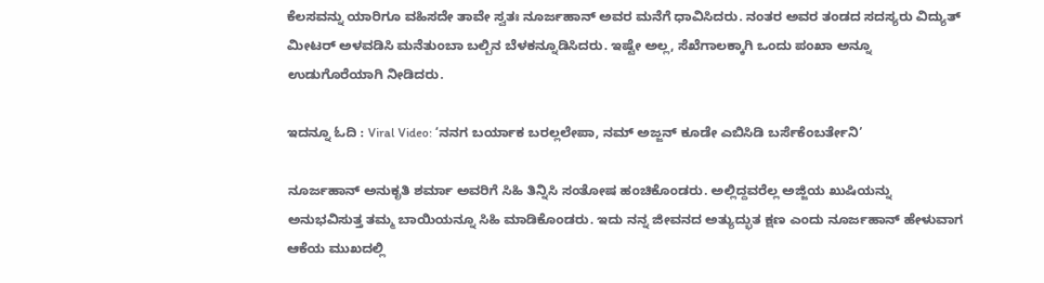ಕೆಲಸವನ್ನು ಯಾರಿಗೂ ವಹಿಸದೇ ತಾವೇ ಸ್ವತಃ ನೂರ್ಜಹಾನ್ ಅವರ ಮನೆಗೆ ಧಾವಿಸಿದರು. ನಂತರ ಅವರ ತಂಡದ ಸದಸ್ಯರು ವಿದ್ಯುತ್ ಮೀಟರ್ ಅಳವಡಿಸಿ ಮನೆತುಂಬಾ ಬಲ್ಬಿನ ಬೆಳಕನ್ನೂಡಿಸಿದರು. ಇಷ್ಟೇ ಅಲ್ಲ, ಸೆಖೆಗಾಲಕ್ಕಾಗಿ ಒಂದು ಪಂಖಾ ಅನ್ನೂ ಉಡುಗೊರೆಯಾಗಿ ನೀಡಿದರು.

ಇದನ್ನೂ ಓದಿ : Viral Video: ‘ನನಗ ಬರ್ಯಾಕ ಬರಲ್ಲಲೇಪಾ, ನಮ್ ಅಜ್ಜನ್ ಕೂಡೇ ಎಬಿಸಿಡಿ ಬರ್ಸೆಕೆಂಬರ್ತೇನಿ’

ನೂರ್ಜಹಾನ್ ಅನುಕೃತಿ ಶರ್ಮಾ ಅವರಿಗೆ ಸಿಹಿ ತಿನ್ನಿಸಿ ಸಂತೋಷ ಹಂಚಿಕೊಂಡರು. ಅಲ್ಲಿದ್ದವರೆಲ್ಲ ಅಜ್ಜಿಯ ಖುಷಿಯನ್ನು ಅನುಭವಿಸುತ್ತ ತಮ್ಮ ಬಾಯಿಯನ್ನೂ ಸಿಹಿ ಮಾಡಿಕೊಂಡರು. ಇದು ನನ್ನ ಜೀವನದ ಅತ್ಯುದ್ಭುತ ಕ್ಷಣ ಎಂದು ನೂರ್ಜಹಾನ್ ಹೇಳುವಾಗ ಆಕೆಯ ಮುಖದಲ್ಲಿ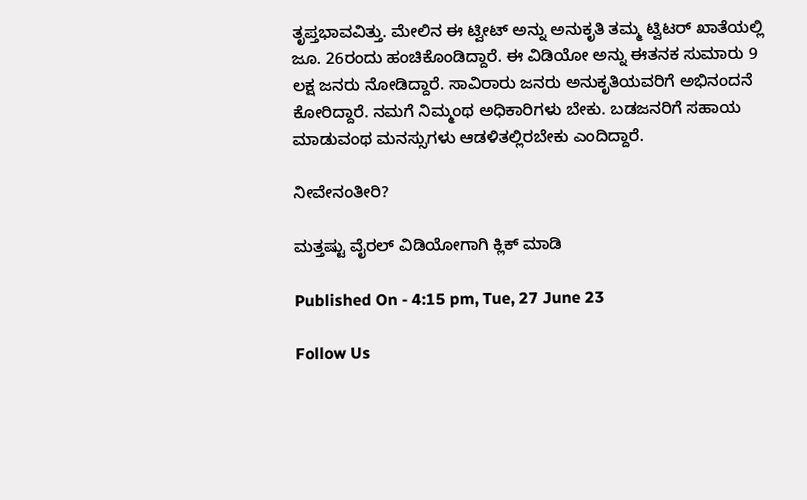ತೃಪ್ತಭಾವವಿತ್ತು. ಮೇಲಿನ ಈ ಟ್ವೀಟ್ ಅನ್ನು ಅನುಕೃತಿ ತಮ್ಮ ಟ್ವಿಟರ್ ಖಾತೆಯಲ್ಲಿ ಜೂ. 26ರಂದು ಹಂಚಿಕೊಂಡಿದ್ದಾರೆ. ಈ ವಿಡಿಯೋ ಅನ್ನು ಈತನಕ ಸುಮಾರು 9 ಲಕ್ಷ ಜನರು ನೋಡಿದ್ದಾರೆ. ಸಾವಿರಾರು ಜನರು ಅನುಕೃತಿಯವರಿಗೆ ಅಭಿನಂದನೆ ಕೋರಿದ್ದಾರೆ. ನಮಗೆ ನಿಮ್ಮಂಥ ಅಧಿಕಾರಿಗಳು ಬೇಕು. ಬಡಜನರಿಗೆ ಸಹಾಯ ಮಾಡುವಂಥ ಮನಸ್ಸುಗಳು ಆಡಳಿತಲ್ಲಿರಬೇಕು ಎಂದಿದ್ದಾರೆ.

ನೀವೇನಂತೀರಿ?

ಮತ್ತಷ್ಟು ವೈರಲ್ ವಿಡಿಯೋಗಾಗಿ ಕ್ಲಿಕ್ ಮಾಡಿ

Published On - 4:15 pm, Tue, 27 June 23

Follow Us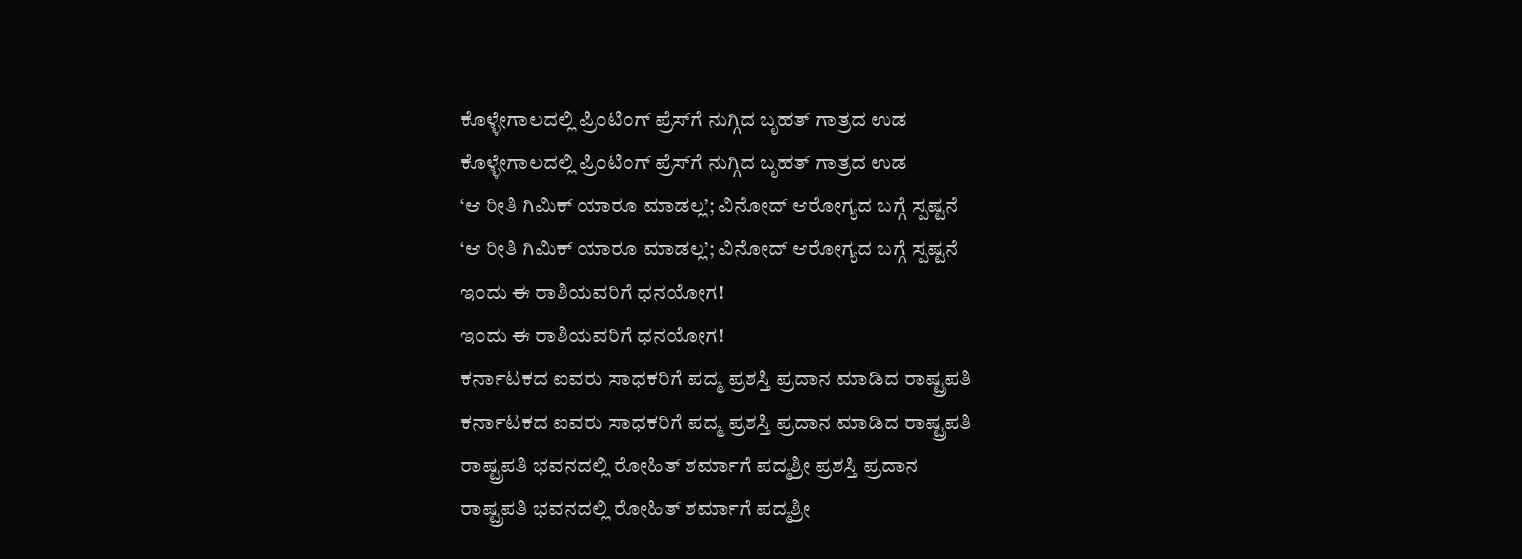ಕೊಳ್ಳೇಗಾಲದಲ್ಲಿ ಪ್ರಿಂಟಿಂಗ್ ಪ್ರೆಸ್‌ಗೆ ನುಗ್ಗಿದ ಬೃಹತ್ ಗಾತ್ರದ ಉಡ
ಕೊಳ್ಳೇಗಾಲದಲ್ಲಿ ಪ್ರಿಂಟಿಂಗ್ ಪ್ರೆಸ್‌ಗೆ ನುಗ್ಗಿದ ಬೃಹತ್ ಗಾತ್ರದ ಉಡ
‘ಆ ರೀತಿ ಗಿಮಿಕ್ ಯಾರೂ ಮಾಡಲ್ಲ’; ವಿನೋದ್ ಆರೋಗ್ಯದ ಬಗ್ಗೆ ಸ್ಪಷ್ಟನೆ
‘ಆ ರೀತಿ ಗಿಮಿಕ್ ಯಾರೂ ಮಾಡಲ್ಲ’; ವಿನೋದ್ ಆರೋಗ್ಯದ ಬಗ್ಗೆ ಸ್ಪಷ್ಟನೆ
ಇಂದು ಈ ರಾಶಿಯವರಿಗೆ ಧನಯೋಗ!
ಇಂದು ಈ ರಾಶಿಯವರಿಗೆ ಧನಯೋಗ!
ಕರ್ನಾಟಕದ ಐವರು ಸಾಧಕರಿಗೆ ಪದ್ಮ ಪ್ರಶಸ್ತಿ ಪ್ರದಾನ ಮಾಡಿದ ರಾಷ್ಟ್ರಪತಿ
ಕರ್ನಾಟಕದ ಐವರು ಸಾಧಕರಿಗೆ ಪದ್ಮ ಪ್ರಶಸ್ತಿ ಪ್ರದಾನ ಮಾಡಿದ ರಾಷ್ಟ್ರಪತಿ
ರಾಷ್ಟ್ರಪತಿ ಭವನದಲ್ಲಿ ರೋಹಿತ್ ಶರ್ಮಾಗೆ ಪದ್ಮಶ್ರೀ ಪ್ರಶಸ್ತಿ ಪ್ರದಾನ
ರಾಷ್ಟ್ರಪತಿ ಭವನದಲ್ಲಿ ರೋಹಿತ್ ಶರ್ಮಾಗೆ ಪದ್ಮಶ್ರೀ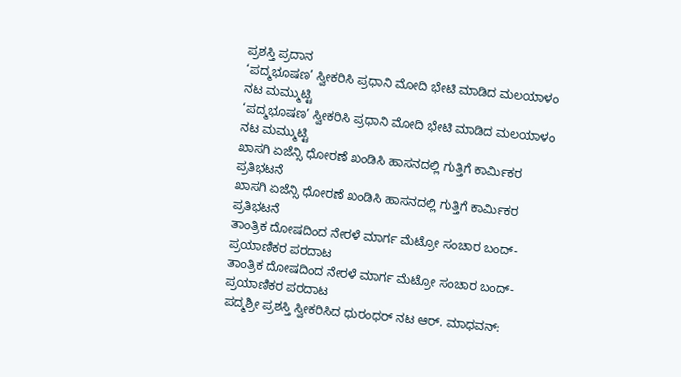ಪ್ರಶಸ್ತಿ ಪ್ರದಾನ
‘ಪದ್ಮಭೂಷಣ’ ಸ್ವೀಕರಿಸಿ ಪ್ರಧಾನಿ ಮೋದಿ ಭೇಟಿ ಮಾಡಿದ ಮಲಯಾಳಂ ನಟ ಮಮ್ಮುಟ್ಟಿ
‘ಪದ್ಮಭೂಷಣ’ ಸ್ವೀಕರಿಸಿ ಪ್ರಧಾನಿ ಮೋದಿ ಭೇಟಿ ಮಾಡಿದ ಮಲಯಾಳಂ ನಟ ಮಮ್ಮುಟ್ಟಿ
ಖಾಸಗಿ ಏಜೆನ್ಸಿ ಧೋರಣೆ ಖಂಡಿಸಿ ಹಾಸನದಲ್ಲಿ ಗುತ್ತಿಗೆ ಕಾರ್ಮಿಕರ ಪ್ರತಿಭಟನೆ
ಖಾಸಗಿ ಏಜೆನ್ಸಿ ಧೋರಣೆ ಖಂಡಿಸಿ ಹಾಸನದಲ್ಲಿ ಗುತ್ತಿಗೆ ಕಾರ್ಮಿಕರ ಪ್ರತಿಭಟನೆ
ತಾಂತ್ರಿಕ ದೋಷದಿಂದ ನೇರಳೆ ಮಾರ್ಗ ಮೆಟ್ರೋ ಸಂಚಾರ ಬಂದ್- ಪ್ರಯಾಣಿಕರ ಪರದಾಟ
ತಾಂತ್ರಿಕ ದೋಷದಿಂದ ನೇರಳೆ ಮಾರ್ಗ ಮೆಟ್ರೋ ಸಂಚಾರ ಬಂದ್- ಪ್ರಯಾಣಿಕರ ಪರದಾಟ
ಪದ್ಮಶ್ರೀ ಪ್ರಶಸ್ತಿ ಸ್ವೀಕರಿಸಿದ ಧುರಂಧರ್ ನಟ ಆರ್. ಮಾಧವನ್: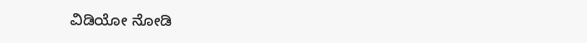ವಿಡಿಯೋ ನೋಡಿ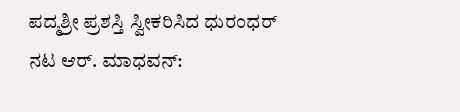ಪದ್ಮಶ್ರೀ ಪ್ರಶಸ್ತಿ ಸ್ವೀಕರಿಸಿದ ಧುರಂಧರ್ ನಟ ಆರ್. ಮಾಧವನ್: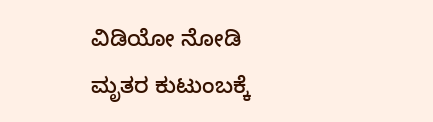ವಿಡಿಯೋ ನೋಡಿ
ಮೃತರ ಕುಟುಂಬಕ್ಕೆ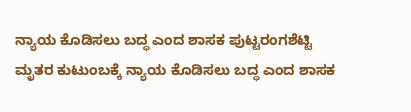ನ್ಯಾಯ ಕೊಡಿಸಲು ಬದ್ಧ ಎಂದ ಶಾಸಕ ಪುಟ್ಟರಂಗಶೆಟ್ಟಿ
ಮೃತರ ಕುಟುಂಬಕ್ಕೆ ನ್ಯಾಯ ಕೊಡಿಸಲು ಬದ್ಧ ಎಂದ ಶಾಸಕ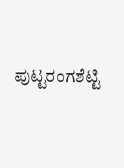ಪುಟ್ಟರಂಗಶೆಟ್ಟಿ